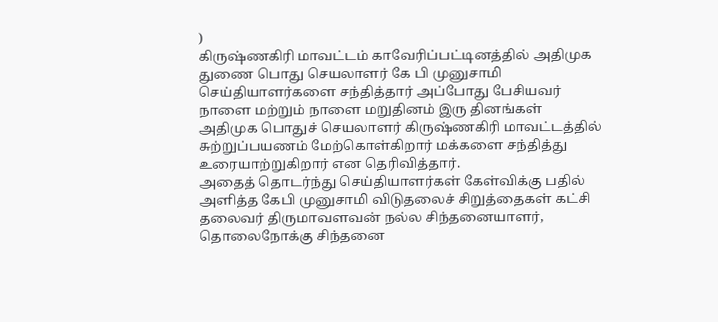)
கிருஷ்ணகிரி மாவட்டம் காவேரிப்பட்டினத்தில் அதிமுக துணை பொது செயலாளர் கே பி முனுசாமி செய்தியாளர்களை சந்தித்தார் அப்போது பேசியவர் நாளை மற்றும் நாளை மறுதினம் இரு தினங்கள் அதிமுக பொதுச் செயலாளர் கிருஷ்ணகிரி மாவட்டத்தில் சுற்றுப்பயணம் மேற்கொள்கிறார் மக்களை சந்தித்து உரையாற்றுகிறார் என தெரிவித்தார்.
அதைத் தொடர்ந்து செய்தியாளர்கள் கேள்விக்கு பதில் அளித்த கேபி முனுசாமி விடுதலைச் சிறுத்தைகள் கட்சி தலைவர் திருமாவளவன் நல்ல சிந்தனையாளர், தொலைநோக்கு சிந்தனை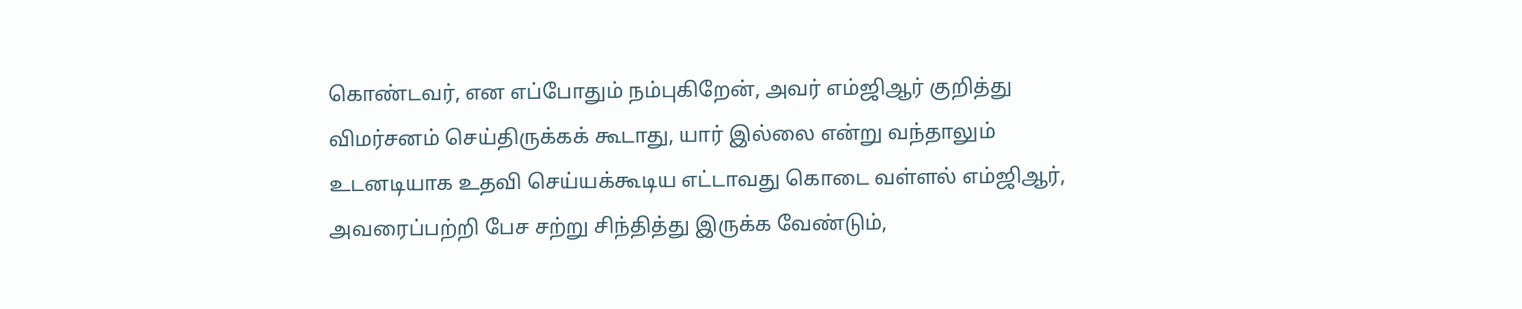கொண்டவர், என எப்போதும் நம்புகிறேன், அவர் எம்ஜிஆர் குறித்து விமர்சனம் செய்திருக்கக் கூடாது, யார் இல்லை என்று வந்தாலும் உடனடியாக உதவி செய்யக்கூடிய எட்டாவது கொடை வள்ளல் எம்ஜிஆர், அவரைப்பற்றி பேச சற்று சிந்தித்து இருக்க வேண்டும்,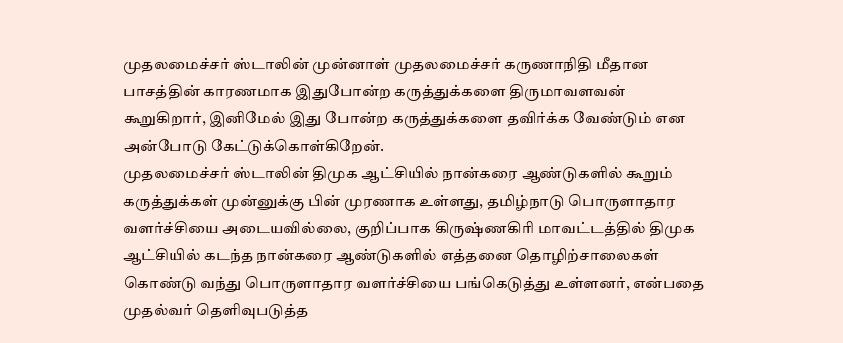முதலமைச்சர் ஸ்டாலின் முன்னாள் முதலமைச்சர் கருணாநிதி மீதான பாசத்தின் காரணமாக இதுபோன்ற கருத்துக்களை திருமாவளவன் கூறுகிறார், இனிமேல் இது போன்ற கருத்துக்களை தவிர்க்க வேண்டும் என அன்போடு கேட்டுக்கொள்கிறேன்.
முதலமைச்சர் ஸ்டாலின் திமுக ஆட்சியில் நான்கரை ஆண்டுகளில் கூறும் கருத்துக்கள் முன்னுக்கு பின் முரணாக உள்ளது, தமிழ்நாடு பொருளாதார வளர்ச்சியை அடையவில்லை, குறிப்பாக கிருஷ்ணகிரி மாவட்டத்தில் திமுக ஆட்சியில் கடந்த நான்கரை ஆண்டுகளில் எத்தனை தொழிற்சாலைகள் கொண்டு வந்து பொருளாதார வளர்ச்சியை பங்கெடுத்து உள்ளனர், என்பதை முதல்வர் தெளிவுபடுத்த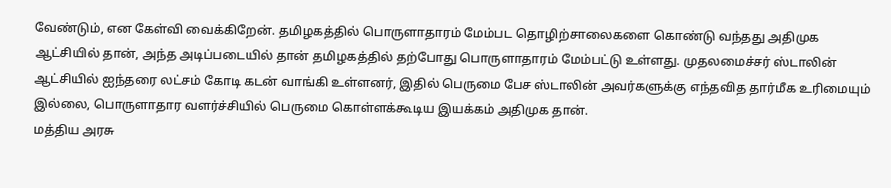வேண்டும், என கேள்வி வைக்கிறேன். தமிழகத்தில் பொருளாதாரம் மேம்பட தொழிற்சாலைகளை கொண்டு வந்தது அதிமுக ஆட்சியில் தான், அந்த அடிப்படையில் தான் தமிழகத்தில் தற்போது பொருளாதாரம் மேம்பட்டு உள்ளது. முதலமைச்சர் ஸ்டாலின் ஆட்சியில் ஐந்தரை லட்சம் கோடி கடன் வாங்கி உள்ளனர், இதில் பெருமை பேச ஸ்டாலின் அவர்களுக்கு எந்தவித தார்மீக உரிமையும் இல்லை, பொருளாதார வளர்ச்சியில் பெருமை கொள்ளக்கூடிய இயக்கம் அதிமுக தான்.
மத்திய அரசு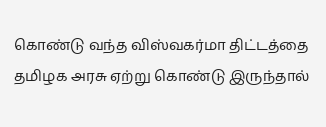கொண்டு வந்த விஸ்வகர்மா திட்டத்தை தமிழக அரசு ஏற்று கொண்டு இருந்தால்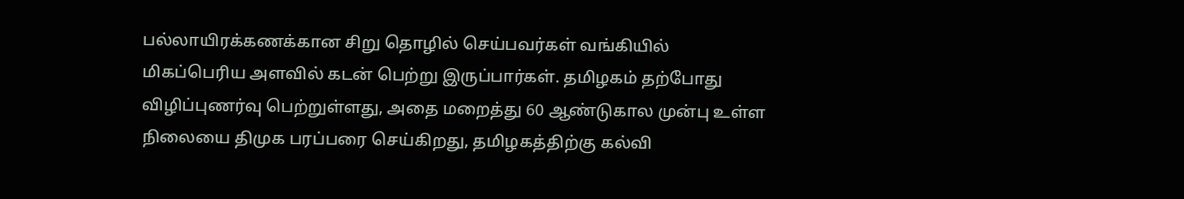பல்லாயிரக்கணக்கான சிறு தொழில் செய்பவர்கள் வங்கியில் மிகப்பெரிய அளவில் கடன் பெற்று இருப்பார்கள். தமிழகம் தற்போது விழிப்புணர்வு பெற்றுள்ளது, அதை மறைத்து 60 ஆண்டுகால முன்பு உள்ள நிலையை திமுக பரப்பரை செய்கிறது, தமிழகத்திற்கு கல்வி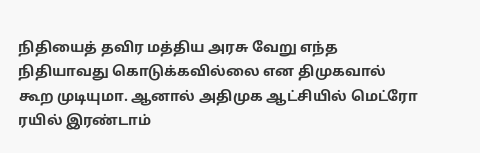நிதியைத் தவிர மத்திய அரசு வேறு எந்த நிதியாவது கொடுக்கவில்லை என திமுகவால் கூற முடியுமா. ஆனால் அதிமுக ஆட்சியில் மெட்ரோ ரயில் இரண்டாம்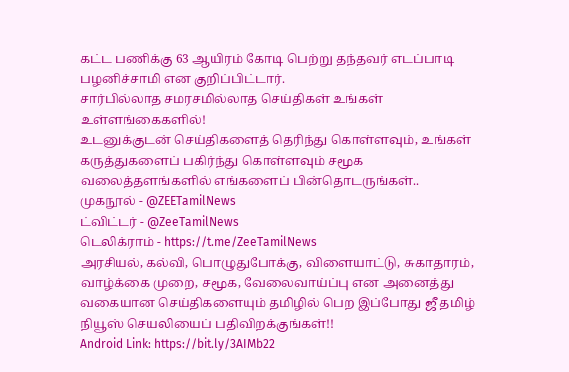கட்ட பணிக்கு 63 ஆயிரம் கோடி பெற்று தந்தவர் எடப்பாடி பழனிச்சாமி என குறிப்பிட்டார்.
சார்பில்லாத சமரசமில்லாத செய்திகள் உங்கள் உள்ளங்கைகளில்!
உடனுக்குடன் செய்திகளைத் தெரிந்து கொள்ளவும், உங்கள் கருத்துகளைப் பகிர்ந்து கொள்ளவும் சமூக வலைத்தளங்களில் எங்களைப் பின்தொடருங்கள்..
முகநூல் - @ZEETamilNews
ட்விட்டர் - @ZeeTamilNews
டெலிக்ராம் - https://t.me/ZeeTamilNews
அரசியல், கல்வி, பொழுதுபோக்கு, விளையாட்டு, சுகாதாரம், வாழ்க்கை முறை, சமூக, வேலைவாய்ப்பு என அனைத்து வகையான செய்திகளையும் தமிழில் பெற இப்போது ஜீ தமிழ் நியூஸ் செயலியைப் பதிவிறக்குங்கள்!!
Android Link: https://bit.ly/3AIMb22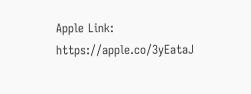Apple Link: https://apple.co/3yEataJ